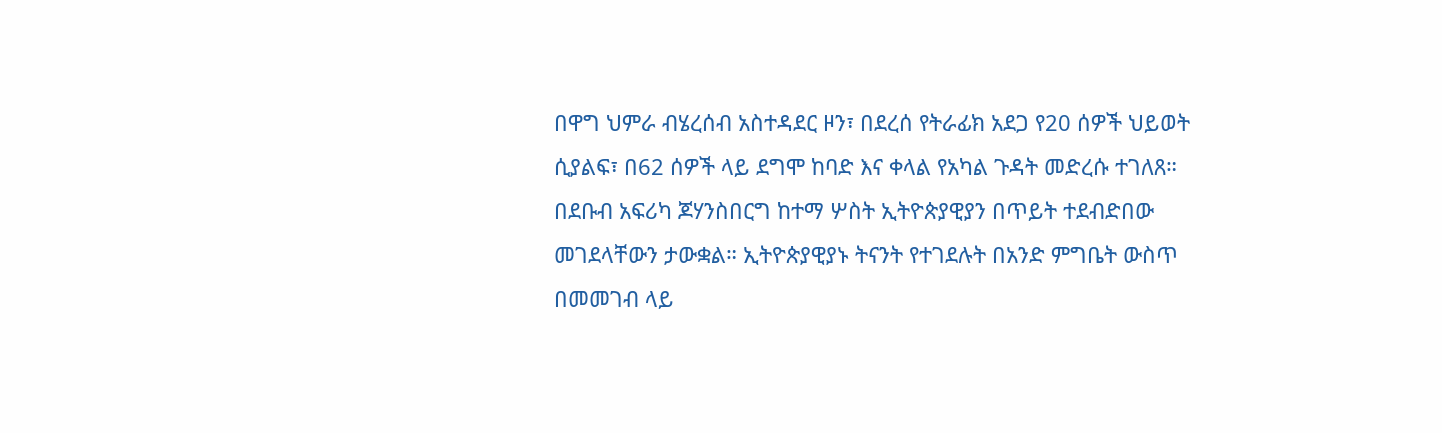በዋግ ህምራ ብሄረሰብ አስተዳደር ዞን፣ በደረሰ የትራፊክ አደጋ የ20 ሰዎች ህይወት ሲያልፍ፣ በ62 ሰዎች ላይ ደግሞ ከባድ እና ቀላል የአካል ጉዳት መድረሱ ተገለጸ። በደቡብ አፍሪካ ጆሃንስበርግ ከተማ ሦስት ኢትዮጵያዊያን በጥይት ተደብድበው መገደላቸውን ታውቋል። ኢትዮጵያዊያኑ ትናንት የተገደሉት በአንድ ምግቤት ውስጥ በመመገብ ላይ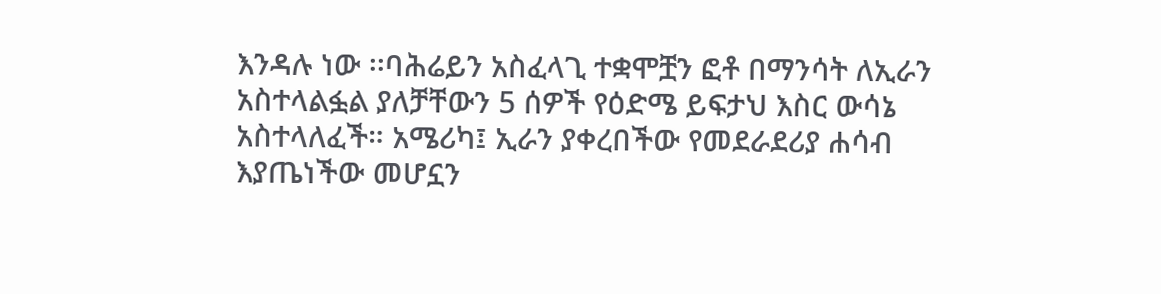እንዳሉ ነው ፡፡ባሕሬይን አስፈላጊ ተቋሞቿን ፎቶ በማንሳት ለኢራን አስተላልፏል ያለቻቸውን 5 ሰዎች የዕድሜ ይፍታህ እስር ውሳኔ አስተላለፈች። አሜሪካ፤ ኢራን ያቀረበችው የመደራደሪያ ሐሳብ እያጤነችው መሆኗን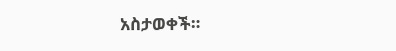አስታወቀች።